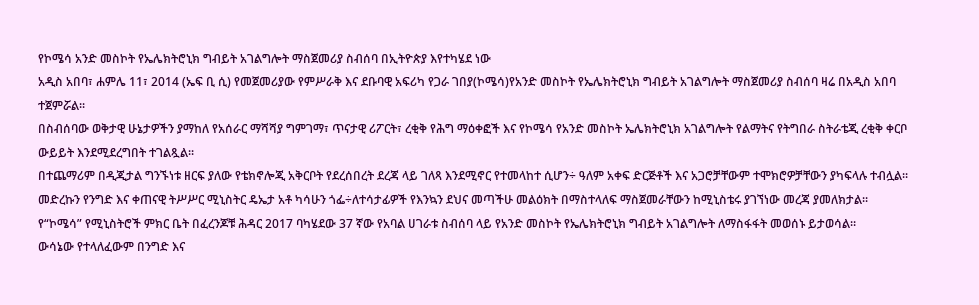የኮሜሳ አንድ መስኮት የኤሌክትሮኒክ ግብይት አገልግሎት ማስጀመሪያ ስብሰባ በኢትዮጵያ እየተካሄደ ነው
አዲስ አበባ፣ ሐምሌ 11፣ 2014 (ኤፍ ቢ ሲ) የመጀመሪያው የምሥራቅ እና ደቡባዊ አፍሪካ የጋራ ገበያ(ኮሜሳ)የአንድ መስኮት የኤሌክትሮኒክ ግብይት አገልግሎት ማስጀመሪያ ስብሰባ ዛሬ በአዲስ አበባ ተጀምሯል፡፡
በስብሰባው ወቅታዊ ሁኔታዎችን ያማከለ የአሰራር ማሻሻያ ግምገማ፣ ጥናታዊ ሪፖርት፣ ረቂቅ የሕግ ማዕቀፎች እና የኮሜሳ የአንድ መስኮት ኤሌክትሮኒክ አገልግሎት የልማትና የትግበራ ስትራቴጂ ረቂቅ ቀርቦ ውይይት እንደሚደረግበት ተገልጿል፡፡
በተጨማሪም በዲጂታል ግንኙነቱ ዘርፍ ያለው የቴክኖሎጂ አቅርቦት የደረሰበረት ደረጃ ላይ ገለጻ እንደሚኖር የተመላከተ ሲሆን÷ ዓለም አቀፍ ድርጅቶች እና አጋሮቻቸውም ተሞክሮዎቻቸውን ያካፍላሉ ተብሏል፡፡
መድረኩን የንግድ እና ቀጠናዊ ትሥሥር ሚኒስትር ዴኤታ አቶ ካሳሁን ጎፌ÷ለተሳታፊዎች የእንኳን ደህና መጣችሁ መልዕክት በማስተላለፍ ማስጀመራቸውን ከሚኒስቴሩ ያገኘነው መረጃ ያመለክታል፡፡
የ“ኮሜሳ” የሚኒስትሮች ምክር ቤት በፈረንጆቹ ሕዳር 2017 ባካሄደው 37 ኛው የአባል ሀገራቱ ስብሰባ ላይ የአንድ መስኮት የኤሌክትሮኒክ ግብይት አገልግሎት ለማስፋፋት መወሰኑ ይታወሳል።
ውሳኔው የተላለፈውም በንግድ እና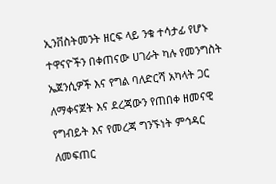ኢንቨስትመንት ዘርፍ ላይ ንቁ ተሳታፊ የሆኑ ተዋናዮችን በቀጠናው ሀገራት ካሉ የመንግስት ኤጀንሲዎች እና የግል ባለድርሻ አካላት ጋር ለማቀናጀት እና ደረጃውን የጠበቀ ዘመናዊ የግብይት እና የመረጃ ግንኙነት ምኅዳር ለመፍጠር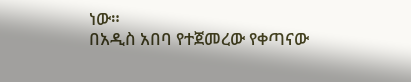ነው።
በአዲስ አበባ የተጀመረው የቀጣናው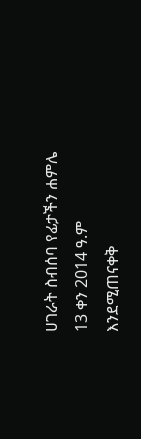ሀገራት ስብሰባ የፊታችን ሐምሌ 13 ቀን 2014 ዓ.ም እንደሚጠናቀቅ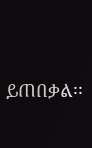ይጠበቃል፡፡